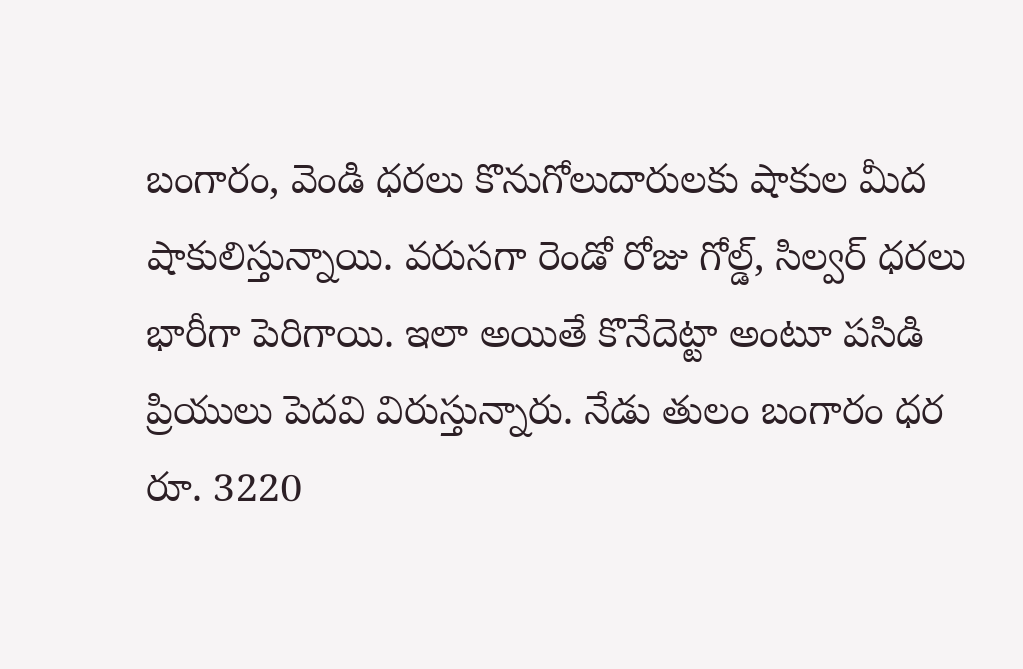బంగారం, వెండి ధరలు కొనుగోలుదారులకు షాకుల మీద షాకులిస్తున్నాయి. వరుసగా రెండో రోజు గోల్డ్, సిల్వర్ ధరలు భారీగా పెరిగాయి. ఇలా అయితే కొనేదెట్టా అంటూ పసిడి ప్రియులు పెదవి విరుస్తున్నారు. నేడు తులం బంగారం ధర రూ. 3220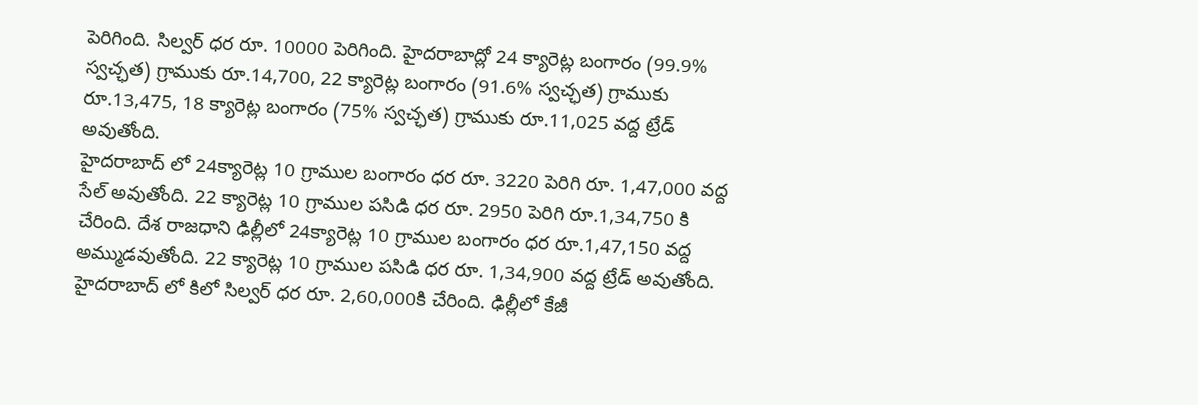పెరిగింది. సిల్వర్ ధర రూ. 10000 పెరిగింది. హైదరాబాద్లో 24 క్యారెట్ల బంగారం (99.9% స్వచ్ఛత) గ్రాముకు రూ.14,700, 22 క్యారెట్ల బంగారం (91.6% స్వచ్ఛత) గ్రాముకు రూ.13,475, 18 క్యారెట్ల బంగారం (75% స్వచ్ఛత) గ్రాముకు రూ.11,025 వద్ద ట్రేడ్ అవుతోంది.
హైదరాబాద్ లో 24క్యారెట్ల 10 గ్రాముల బంగారం ధర రూ. 3220 పెరిగి రూ. 1,47,000 వద్ద సేల్ అవుతోంది. 22 క్యారెట్ల 10 గ్రాముల పసిడి ధర రూ. 2950 పెరిగి రూ.1,34,750 కి చేరింది. దేశ రాజధాని ఢిల్లీలో 24క్యారెట్ల 10 గ్రాముల బంగారం ధర రూ.1,47,150 వద్ద అమ్ముడవుతోంది. 22 క్యారెట్ల 10 గ్రాముల పసిడి ధర రూ. 1,34,900 వద్ద ట్రేడ్ అవుతోంది.
హైదరాబాద్ లో కిలో సిల్వర్ ధర రూ. 2,60,000కి చేరింది. ఢిల్లీలో కేజీ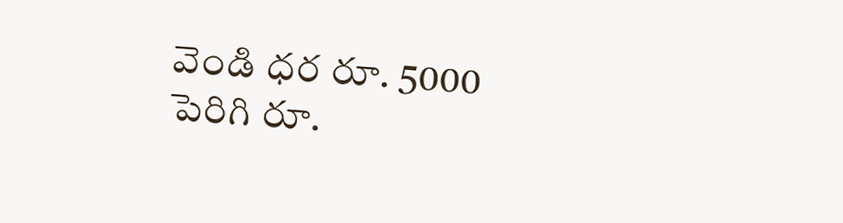వెండి ధర రూ. 5000 పెరిగి రూ.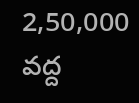2,50,000 వద్ద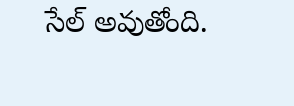సేల్ అవుతోంది.